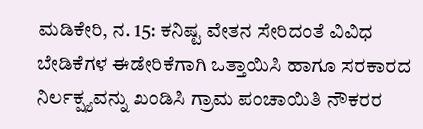ಮಡಿಕೇರಿ, ನ. 15: ಕನಿಷ್ಟ ವೇತನ ಸೇರಿದಂತೆ ವಿವಿಧ ಬೇಡಿಕೆಗಳ ಈಡೇರಿಕೆಗಾಗಿ ಒತ್ತಾಯಿಸಿ ಹಾಗೂ ಸರಕಾರದ ನಿರ್ಲಕ್ಷ್ಯವನ್ನು ಖಂಡಿಸಿ ಗ್ರಾಮ ಪಂಚಾಯಿತಿ ನೌಕರರ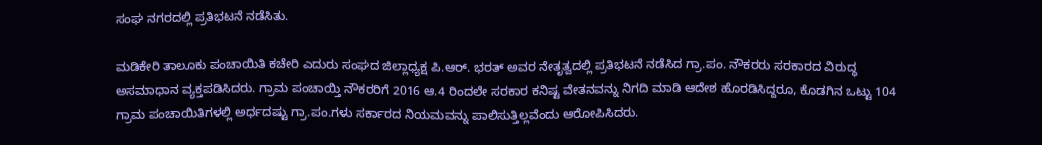ಸಂಘ ನಗರದಲ್ಲಿ ಪ್ರತಿಭಟನೆ ನಡೆಸಿತು.

ಮಡಿಕೇರಿ ತಾಲೂಕು ಪಂಚಾಯಿತಿ ಕಚೇರಿ ಎದುರು ಸಂಘದ ಜಿಲ್ಲಾಧ್ಯಕ್ಷ ಪಿ.ಆರ್. ಭರತ್ ಅವರ ನೇತೃತ್ವದಲ್ಲಿ ಪ್ರತಿಭಟನೆ ನಡೆಸಿದ ಗ್ರಾ.ಪಂ. ನೌಕರರು ಸರಕಾರದ ವಿರುದ್ಧ ಅಸಮಾಧಾನ ವ್ಯಕ್ತಪಡಿಸಿದರು. ಗ್ರಾಮ ಪಂಚಾಯ್ತಿ ನೌಕರರಿಗೆ 2016 ಆ.4 ರಿಂದಲೇ ಸರಕಾರ ಕನಿಷ್ಟ ವೇತನವನ್ನು ನಿಗದಿ ಮಾಡಿ ಆದೇಶ ಹೊರಡಿಸಿದ್ದರೂ, ಕೊಡಗಿನ ಒಟ್ಟು 104 ಗ್ರಾಮ ಪಂಚಾಯಿತಿಗಳಲ್ಲಿ ಅರ್ಧದಷ್ಟು ಗ್ರಾ.ಪಂ.ಗಳು ಸರ್ಕಾರದ ನಿಯಮವನ್ನು ಪಾಲಿಸುತ್ತಿಲ್ಲವೆಂದು ಆರೋಪಿಸಿದರು.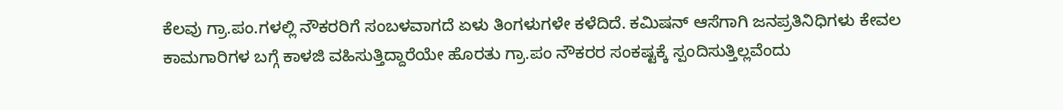ಕೆಲವು ಗ್ರಾ.ಪಂ.ಗಳಲ್ಲಿ ನೌಕರರಿಗೆ ಸಂಬಳವಾಗದೆ ಏಳು ತಿಂಗಳುಗಳೇ ಕಳೆದಿದೆ. ಕಮಿಷನ್ ಆಸೆಗಾಗಿ ಜನಪ್ರತಿನಿಧಿಗಳು ಕೇವಲ ಕಾಮಗಾರಿಗಳ ಬಗ್ಗೆ ಕಾಳಜಿ ವಹಿಸುತ್ತಿದ್ದಾರೆಯೇ ಹೊರತು ಗ್ರಾ.ಪಂ ನೌಕರರ ಸಂಕಷ್ಟಕ್ಕೆ ಸ್ಪಂದಿಸುತ್ತಿಲ್ಲವೆಂದು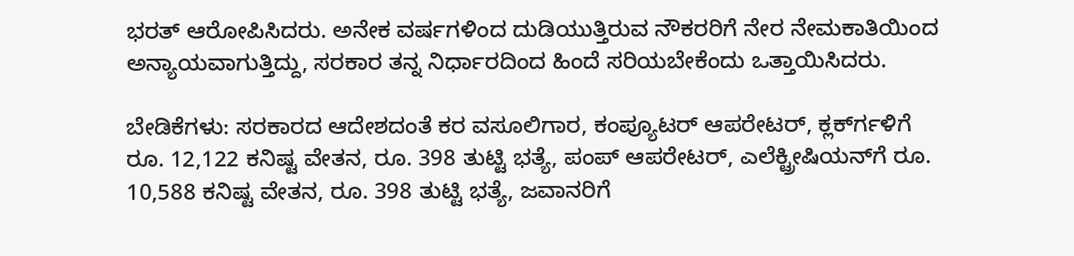ಭರತ್ ಆರೋಪಿಸಿದರು. ಅನೇಕ ವರ್ಷಗಳಿಂದ ದುಡಿಯುತ್ತಿರುವ ನೌಕರರಿಗೆ ನೇರ ನೇಮಕಾತಿಯಿಂದ ಅನ್ಯಾಯವಾಗುತ್ತಿದ್ದು, ಸರಕಾರ ತನ್ನ ನಿರ್ಧಾರದಿಂದ ಹಿಂದೆ ಸರಿಯಬೇಕೆಂದು ಒತ್ತಾಯಿಸಿದರು.

ಬೇಡಿಕೆಗಳು: ಸರಕಾರದ ಆದೇಶದಂತೆ ಕರ ವಸೂಲಿಗಾರ, ಕಂಪ್ಯೂಟರ್ ಆಪರೇಟರ್, ಕ್ಲರ್ಕ್‍ಗಳಿಗೆ ರೂ. 12,122 ಕನಿಷ್ಟ ವೇತನ, ರೂ. 398 ತುಟ್ಟಿ ಭತ್ಯೆ, ಪಂಪ್ ಆಪರೇಟರ್, ಎಲೆಕ್ಟ್ರೀಷಿಯನ್‍ಗೆ ರೂ. 10,588 ಕನಿಷ್ಟ ವೇತನ, ರೂ. 398 ತುಟ್ಟಿ ಭತ್ಯೆ, ಜವಾನರಿಗೆ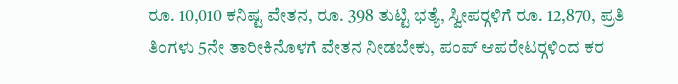ರೂ. 10,010 ಕನಿಷ್ಟ ವೇತನ, ರೂ. 398 ತುಟ್ಟಿ ಭತ್ಯೆ, ಸ್ವೀಪರ್‍ಗಳಿಗೆ ರೂ. 12,870, ಪ್ರತಿ ತಿಂಗಳು 5ನೇ ತಾರೀಕಿನೊಳಗೆ ವೇತನ ನೀಡಬೇಕು, ಪಂಪ್ ಆಪರೇಟರ್‍ಗಳಿಂದ ಕರ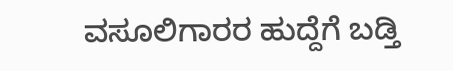ವಸೂಲಿಗಾರರ ಹುದ್ದೆಗೆ ಬಡ್ತಿ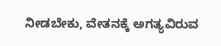ನೀಡಬೇಕು, ವೇತನಕ್ಕೆ ಅಗತ್ಯವಿರುವ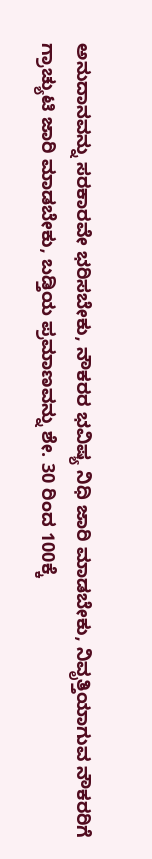ಅನುದಾನವನ್ನು ಸರಕಾರವೇ ಭರಿಸಬೇಕು, ನೌಕರರ ಭವಿಷ್ಯ ನಿಧಿ ಜಾರಿ ಮಾಡಬೇಕು, ನಿವೃತ್ತಿಯಾಗುವ ನೌಕರರಿಗೆ ಗ್ರಾಚ್ಯುಟಿ ಜಾರಿ ಮಾಡಬೇಕು, ಬಡ್ತಿಯ ಪ್ರಮಾಣವನ್ನು ಶೇ. 30 ರಿಂದ 100ಕ್ಕೆ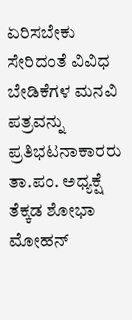ಏರಿಸಬೇಕು ಸೇರಿದಂತೆ ವಿವಿಧ ಬೇಡಿಕೆಗಳ ಮನವಿ ಪತ್ರವನ್ನು ಪ್ರತಿಭಟನಾಕಾರರು ತಾ.ಪಂ. ಅಧ್ಯಕ್ಷೆ ತೆಕ್ಕಡ ಶೋಭಾ ಮೋಹನ್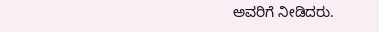ಅವರಿಗೆ ನೀಡಿದರು.